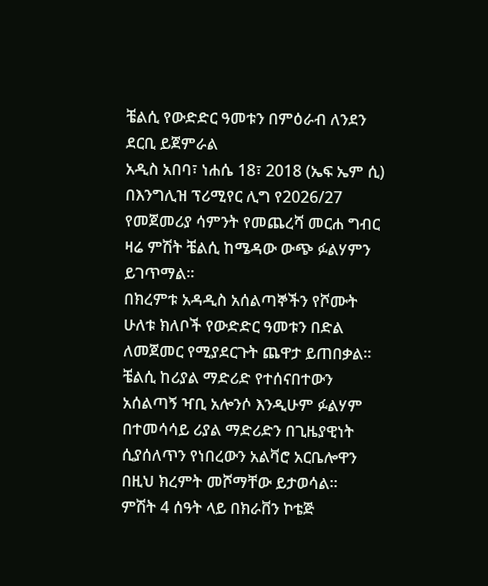ቼልሲ የውድድር ዓመቱን በምዕራብ ለንደን ደርቢ ይጀምራል
አዲስ አበባ፣ ነሐሴ 18፣ 2018 (ኤፍ ኤም ሲ) በእንግሊዝ ፕሪሚየር ሊግ የ2026/27 የመጀመሪያ ሳምንት የመጨረሻ መርሐ ግብር ዛሬ ምሽት ቼልሲ ከሜዳው ውጭ ፉልሃምን ይገጥማል፡፡
በክረምቱ አዳዲስ አሰልጣኞችን የሾሙት ሁለቱ ክለቦች የውድድር ዓመቱን በድል ለመጀመር የሚያደርጉት ጨዋታ ይጠበቃል፡፡
ቼልሲ ከሪያል ማድሪድ የተሰናበተውን አሰልጣኝ ዣቢ አሎንሶ እንዲሁም ፉልሃም በተመሳሳይ ሪያል ማድሪድን በጊዜያዊነት ሲያሰለጥን የነበረውን አልቫሮ አርቤሎዋን በዚህ ክረምት መሾማቸው ይታወሳል፡፡
ምሽት 4 ሰዓት ላይ በክራቨን ኮቴጅ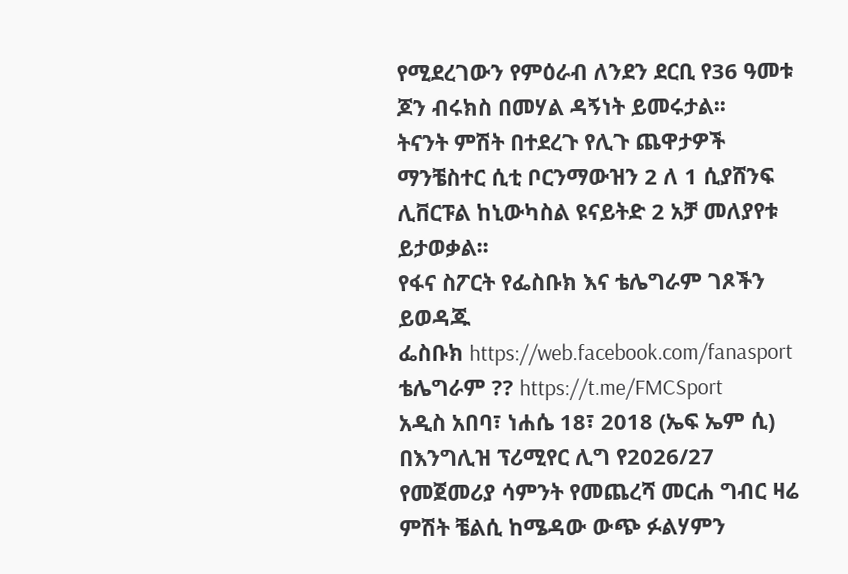የሚደረገውን የምዕራብ ለንደን ደርቢ የ36 ዓመቱ ጆን ብሩክስ በመሃል ዳኝነት ይመሩታል፡፡
ትናንት ምሽት በተደረጉ የሊጉ ጨዋታዎች ማንቼስተር ሲቲ ቦርንማውዝን 2 ለ 1 ሲያሸንፍ ሊቨርፑል ከኒውካስል ዩናይትድ 2 አቻ መለያየቱ ይታወቃል፡፡
የፋና ስፖርት የፌስቡክ እና ቴሌግራም ገጾችን ይወዳጁ
ፌስቡክ https://web.facebook.com/fanasport
ቴሌግራም ?? https://t.me/FMCSport
አዲስ አበባ፣ ነሐሴ 18፣ 2018 (ኤፍ ኤም ሲ) በእንግሊዝ ፕሪሚየር ሊግ የ2026/27 የመጀመሪያ ሳምንት የመጨረሻ መርሐ ግብር ዛሬ ምሽት ቼልሲ ከሜዳው ውጭ ፉልሃምን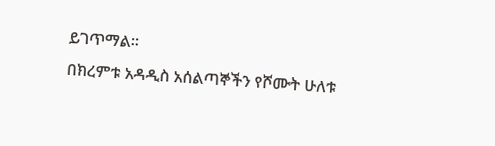ይገጥማል፡፡
በክረምቱ አዳዲስ አሰልጣኞችን የሾሙት ሁለቱ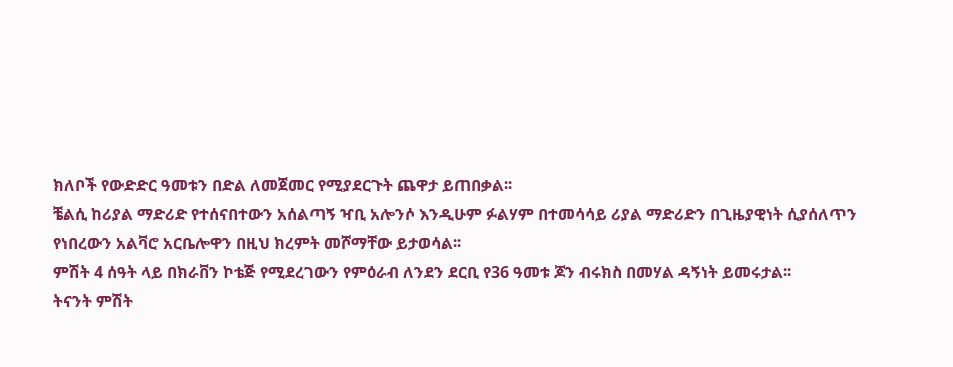ክለቦች የውድድር ዓመቱን በድል ለመጀመር የሚያደርጉት ጨዋታ ይጠበቃል፡፡
ቼልሲ ከሪያል ማድሪድ የተሰናበተውን አሰልጣኝ ዣቢ አሎንሶ እንዲሁም ፉልሃም በተመሳሳይ ሪያል ማድሪድን በጊዜያዊነት ሲያሰለጥን የነበረውን አልቫሮ አርቤሎዋን በዚህ ክረምት መሾማቸው ይታወሳል፡፡
ምሽት 4 ሰዓት ላይ በክራቨን ኮቴጅ የሚደረገውን የምዕራብ ለንደን ደርቢ የ36 ዓመቱ ጆን ብሩክስ በመሃል ዳኝነት ይመሩታል፡፡
ትናንት ምሽት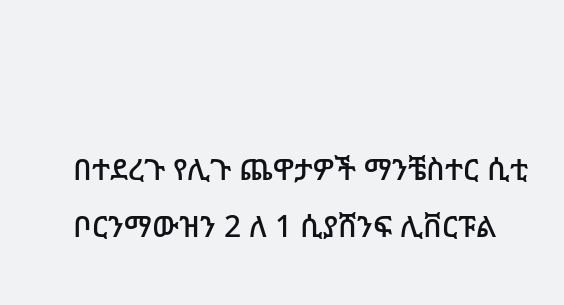በተደረጉ የሊጉ ጨዋታዎች ማንቼስተር ሲቲ ቦርንማውዝን 2 ለ 1 ሲያሸንፍ ሊቨርፑል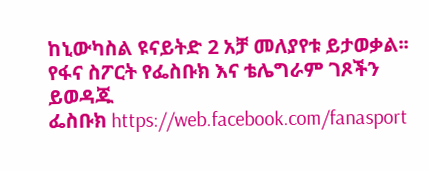ከኒውካስል ዩናይትድ 2 አቻ መለያየቱ ይታወቃል፡፡
የፋና ስፖርት የፌስቡክ እና ቴሌግራም ገጾችን ይወዳጁ
ፌስቡክ https://web.facebook.com/fanasport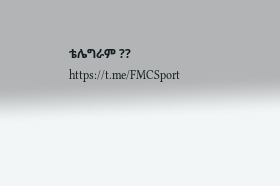ቴሌግራም ?? https://t.me/FMCSport